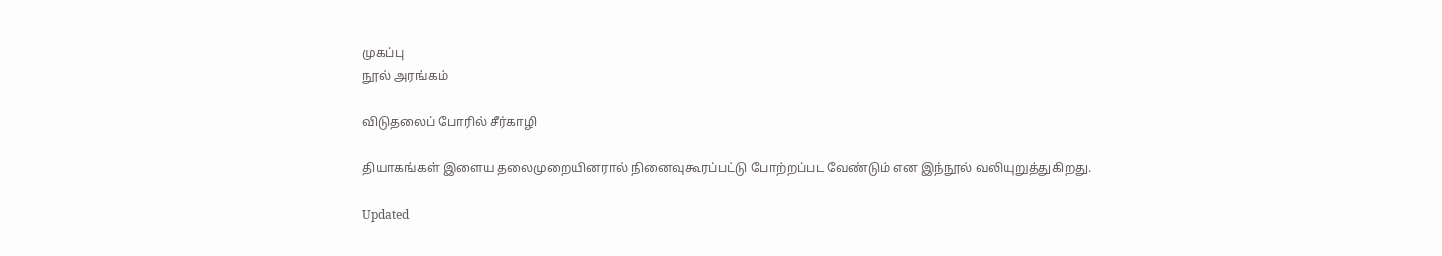முகப்பு
நூல் அரங்கம்

விடுதலைப் போரில் சீர்காழி

தியாகங்கள் இளைய தலைமுறையினரால் நினைவுகூரப்பட்டு போற்றப்பட வேண்டும் என இந்நூல் வலியுறுத்துகிறது.

Updated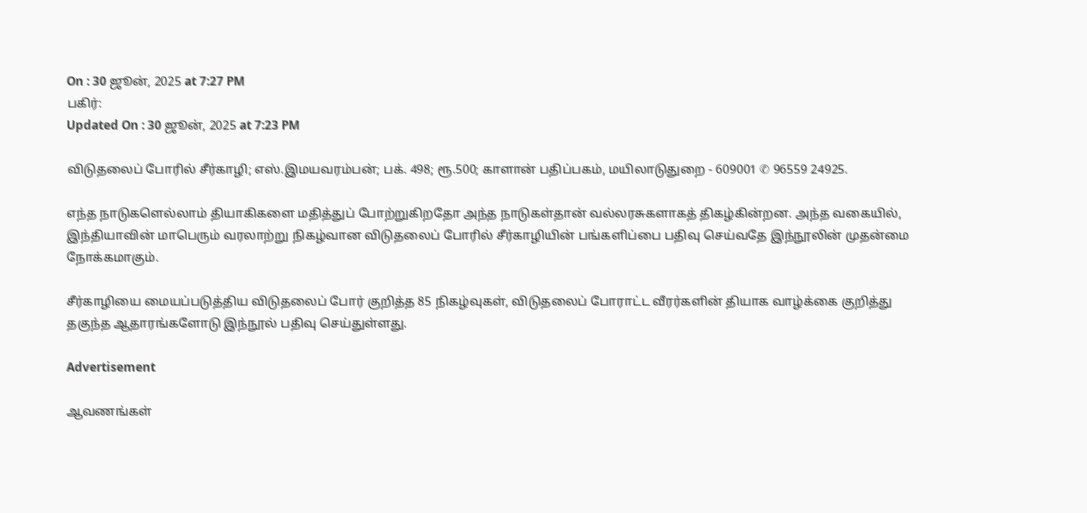On : 30 ஜூன், 2025 at 7:27 PM
பகிர்:
Updated On : 30 ஜூன், 2025 at 7:23 PM

விடுதலைப் போரில் சீர்காழி; எஸ்.இமயவரம்பன்; பக். 498; ரூ.500; காளான் பதிப்பகம், மயிலாடுதுறை - 609001 ✆ 96559 24925.

எந்த நாடுகளெல்லாம் தியாகிகளை மதித்துப் போற்றுகிறதோ அந்த நாடுகள்தான் வல்லரசுகளாகத் திகழ்கின்றன. அந்த வகையில், இந்தியாவின் மாபெரும் வரலாற்று நிகழ்வான விடுதலைப் போரில் சீர்காழியின் பங்களிப்பை பதிவு செய்வதே இந்நூலின் முதன்மை நோக்கமாகும்.

சீர்காழியை மையப்படுத்திய விடுதலைப் போர் குறித்த 85 நிகழ்வுகள், விடுதலைப் போராட்ட வீரர்களின் தியாக வாழ்க்கை குறித்து தகுந்த ஆதாரங்களோடு இந்நூல் பதிவு செய்துள்ளது.

Advertisement

ஆவணங்கள்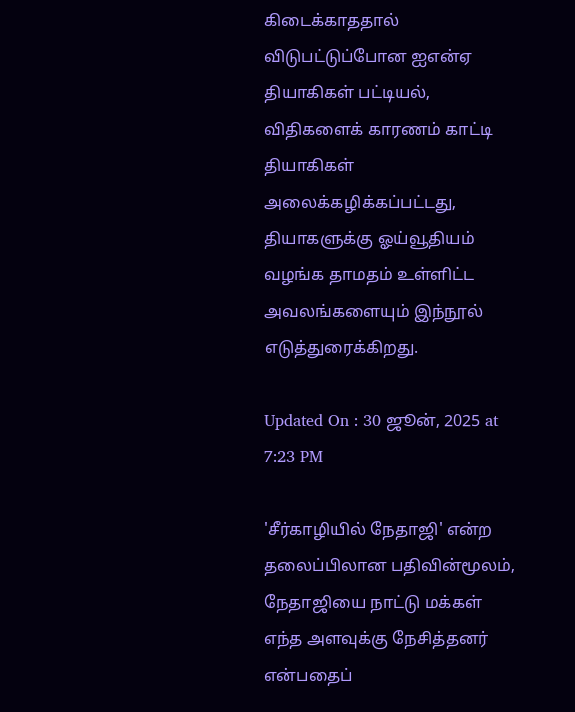கிடைக்காததால் விடுபட்டுப்போன ஐஎன்ஏ தியாகிகள் பட்டியல், விதிகளைக் காரணம் காட்டி தியாகிகள் அலைக்கழிக்கப்பட்டது, தியாகளுக்கு ஓய்வூதியம் வழங்க தாமதம் உள்ளிட்ட அவலங்களையும் இந்நூல் எடுத்துரைக்கிறது.

Updated On : 30 ஜூன், 2025 at 7:23 PM

'சீர்காழியில் நேதாஜி' என்ற தலைப்பிலான பதிவின்மூலம், நேதாஜியை நாட்டு மக்கள் எந்த அளவுக்கு நேசித்தனர் என்பதைப்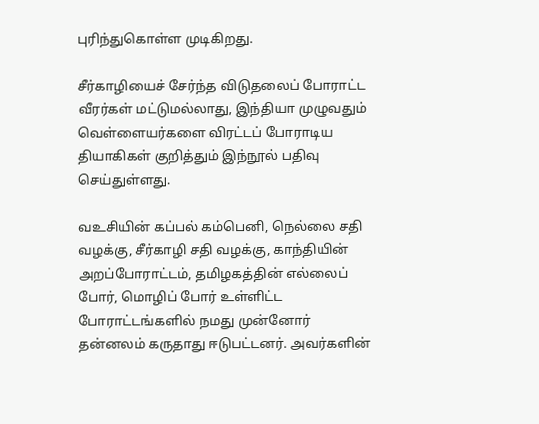புரிந்துகொள்ள முடிகிறது.

சீர்காழியைச் சேர்ந்த விடுதலைப் போராட்ட வீரர்கள் மட்டுமல்லாது, இந்தியா முழுவதும் வெள்ளையர்களை விரட்டப் போராடிய தியாகிகள் குறித்தும் இந்நூல் பதிவு செய்துள்ளது.

வஉசியின் கப்பல் கம்பெனி, நெல்லை சதி வழக்கு, சீர்காழி சதி வழக்கு, காந்தியின் அறப்போராட்டம், தமிழகத்தின் எல்லைப் போர், மொழிப் போர் உள்ளிட்ட போராட்டங்களில் நமது முன்னோர் தன்னலம் கருதாது ஈடுபட்டனர். அவர்களின்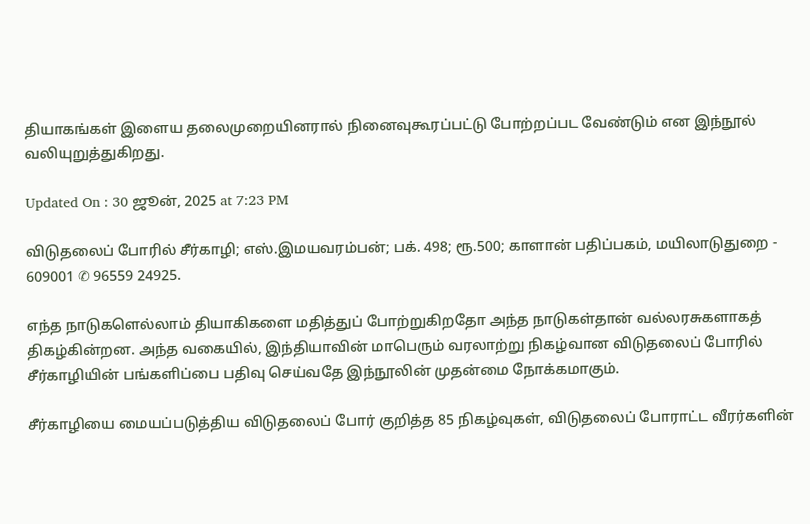தியாகங்கள் இளைய தலைமுறையினரால் நினைவுகூரப்பட்டு போற்றப்பட வேண்டும் என இந்நூல் வலியுறுத்துகிறது.

Updated On : 30 ஜூன், 2025 at 7:23 PM

விடுதலைப் போரில் சீர்காழி; எஸ்.இமயவரம்பன்; பக். 498; ரூ.500; காளான் பதிப்பகம், மயிலாடுதுறை - 609001 ✆ 96559 24925.

எந்த நாடுகளெல்லாம் தியாகிகளை மதித்துப் போற்றுகிறதோ அந்த நாடுகள்தான் வல்லரசுகளாகத் திகழ்கின்றன. அந்த வகையில், இந்தியாவின் மாபெரும் வரலாற்று நிகழ்வான விடுதலைப் போரில் சீர்காழியின் பங்களிப்பை பதிவு செய்வதே இந்நூலின் முதன்மை நோக்கமாகும்.

சீர்காழியை மையப்படுத்திய விடுதலைப் போர் குறித்த 85 நிகழ்வுகள், விடுதலைப் போராட்ட வீரர்களின்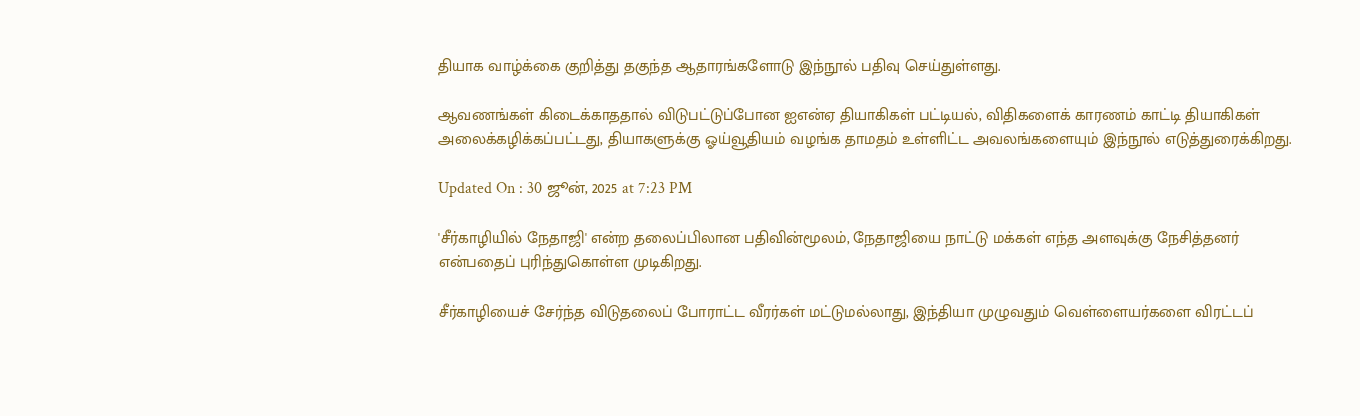தியாக வாழ்க்கை குறித்து தகுந்த ஆதாரங்களோடு இந்நூல் பதிவு செய்துள்ளது.

ஆவணங்கள் கிடைக்காததால் விடுபட்டுப்போன ஐஎன்ஏ தியாகிகள் பட்டியல், விதிகளைக் காரணம் காட்டி தியாகிகள் அலைக்கழிக்கப்பட்டது, தியாகளுக்கு ஓய்வூதியம் வழங்க தாமதம் உள்ளிட்ட அவலங்களையும் இந்நூல் எடுத்துரைக்கிறது.

Updated On : 30 ஜூன், 2025 at 7:23 PM

'சீர்காழியில் நேதாஜி' என்ற தலைப்பிலான பதிவின்மூலம், நேதாஜியை நாட்டு மக்கள் எந்த அளவுக்கு நேசித்தனர் என்பதைப் புரிந்துகொள்ள முடிகிறது.

சீர்காழியைச் சேர்ந்த விடுதலைப் போராட்ட வீரர்கள் மட்டுமல்லாது, இந்தியா முழுவதும் வெள்ளையர்களை விரட்டப்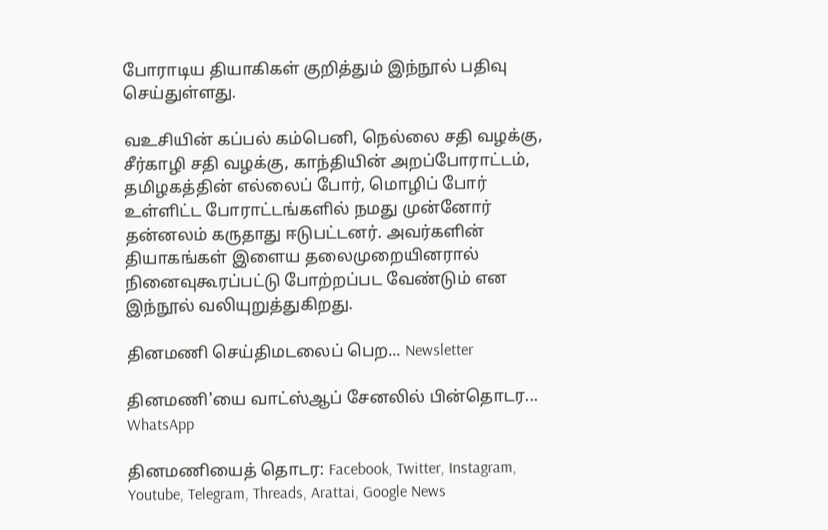போராடிய தியாகிகள் குறித்தும் இந்நூல் பதிவு செய்துள்ளது.

வஉசியின் கப்பல் கம்பெனி, நெல்லை சதி வழக்கு, சீர்காழி சதி வழக்கு, காந்தியின் அறப்போராட்டம், தமிழகத்தின் எல்லைப் போர், மொழிப் போர் உள்ளிட்ட போராட்டங்களில் நமது முன்னோர் தன்னலம் கருதாது ஈடுபட்டனர். அவர்களின் தியாகங்கள் இளைய தலைமுறையினரால் நினைவுகூரப்பட்டு போற்றப்பட வேண்டும் என இந்நூல் வலியுறுத்துகிறது.

தினமணி செய்திமடலைப் பெற... Newsletter

தினமணி'யை வாட்ஸ்ஆப் சேனலில் பின்தொடர... WhatsApp

தினமணியைத் தொடர: Facebook, Twitter, Instagram, Youtube, Telegram, Threads, Arattai, Google News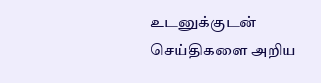உடனுக்குடன் செய்திகளை அறிய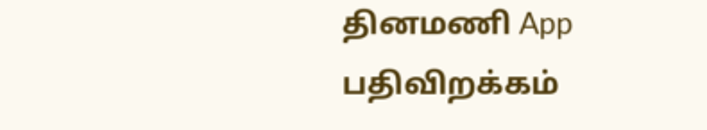தினமணி App பதிவிறக்கம்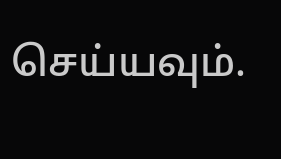செய்யவும்.